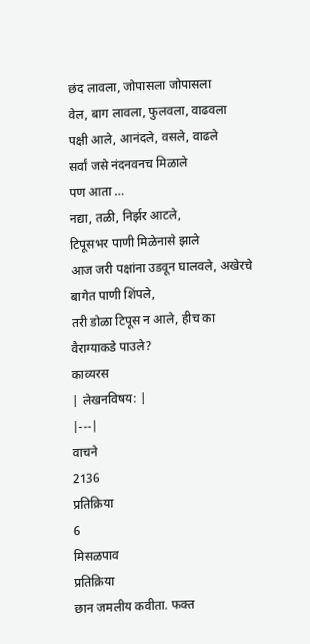छंद लावला, जोपासला जोपासला
वेल, बाग लावला, फुलवला, वाढवला
पक्षी आले, आनंदले, वसले, वाढले
सर्वां जसे नंदनवनच मिळाले
पण आता …
नद्या, तळी, निर्झर आटले,
टिपूसभर पाणी मिळेनासे झाले
आज जरी पक्षांना उडवून घालवले, अखेरचे बागेत पाणी शिंपले,
तरी डोळा टिपूस न आले, हीच का वैराग्याकडे पाउले?
काव्यरस
| लेखनविषय: |
|---|
वाचने
2136
प्रतिक्रिया
6
मिसळपाव
प्रतिक्रिया
छान जमलीय कवीता. फक्त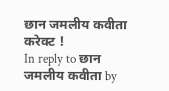छान जमलीय कवीता
करेक्ट !
In reply to छान जमलीय कवीता by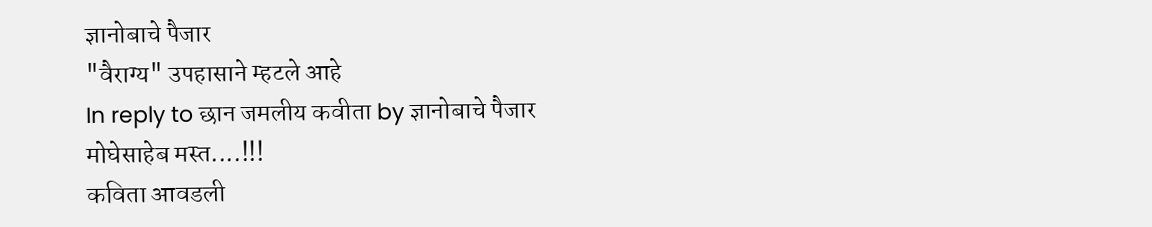ज्ञानोबाचे पैजार
"वैराग्य" उपहासाने म्हटले आहे
In reply to छान जमलीय कवीता by ज्ञानोबाचे पैजार
मोघेसाहेब मस्त....!!!
कविता आवडली